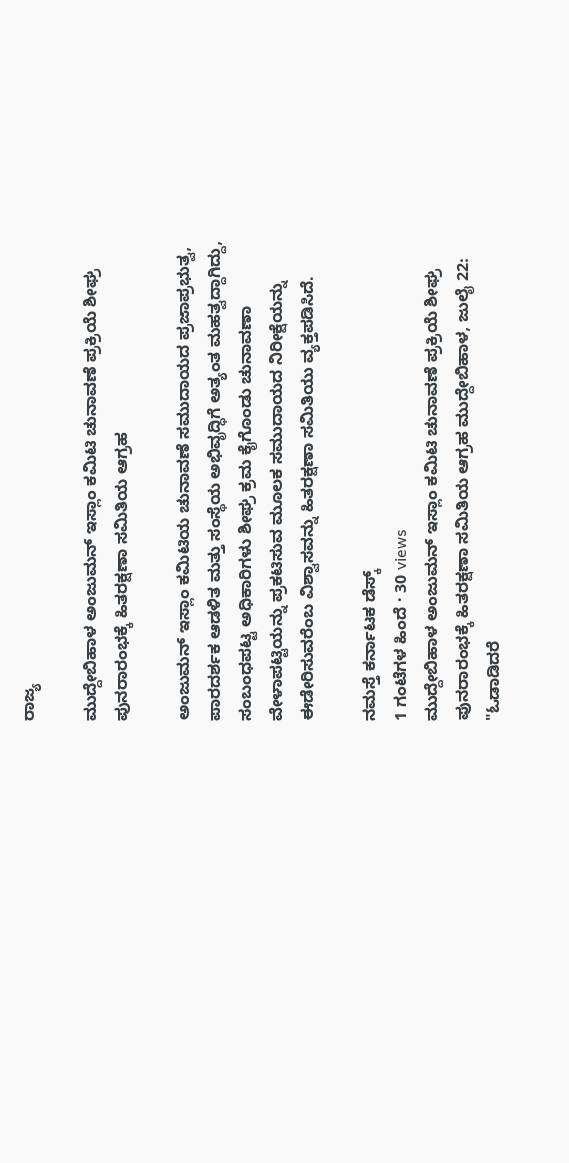ರಾಜ್ಯ

ಮುದ್ದೇಬಿಹಾಳ ಅಂಜುಮನ್ ಇಸ್ಲಾಂ ಕಮಿಟಿ ಚುನಾವಣೆ ಪ್ರಕ್ರಿಯೆ ಶೀಘ್ರ ಪುನರಾರಂಭಕ್ಕೆ ಹಿತರಕ್ಷಣಾ ಸಮಿತಿಯ ಆಗ್ರಹ

ಅಂಜುಮನ್ ಇಸ್ಲಾಂ ಕಮಿಟಿಯ ಚುನಾವಣೆ ಸಮುದಾಯದ ಪ್ರಜಾಪ್ರಭುತ್ವ, ಪಾರದರ್ಶಕ ಆಡಳಿತ ಮತ್ತು ಸಂಸ್ಥೆಯ ಅಭಿವೃದ್ಧಿಗೆ ಅತ್ಯಂತ ಮಹತ್ವದ್ದಾಗಿದ್ದು, ಸಂಬಂಧಪಟ್ಟ ಅಧಿಕಾರಿಗಳು ಶೀಘ್ರ ಕ್ರಮ ಕೈಗೊಂಡು ಚುನಾವಣಾ ವೇಳಾಪಟ್ಟಿಯನ್ನು ಪ್ರಕಟಿಸುವ ಮೂಲಕ ಸಮುದಾಯದ ನಿರೀಕ್ಷೆಯನ್ನು ಈಡೇರಿಸುವರೆಂಬ ವಿಶ್ವಾಸವನ್ನು ಹಿತರಕ್ಷಣಾ ಸಮಿತಿಯು ವ್ಯಕ್ತಪಡಿಸಿದೆ.

ನಮಸ್ತೆ ಕರ್ನಾಟಕ ಡೆಸ್ಕ್
1 ಗಂಟೆಗಳ ಹಿಂದೆ · 30 views
ಮುದ್ದೇಬಿಹಾಳ ಅಂಜುಮನ್ ಇಸ್ಲಾಂ ಕಮಿಟಿ ಚುನಾವಣೆ ಪ್ರಕ್ರಿಯೆ ಶೀಘ್ರ ಪುನರಾರಂಭಕ್ಕೆ ಹಿತರಕ್ಷಣಾ ಸಮಿತಿಯ ಆಗ್ರಹ ಮುದ್ದೇಬಿಹಾಳ, ಜುಲೈ 22: "ಓಡಾಡಿದರೆ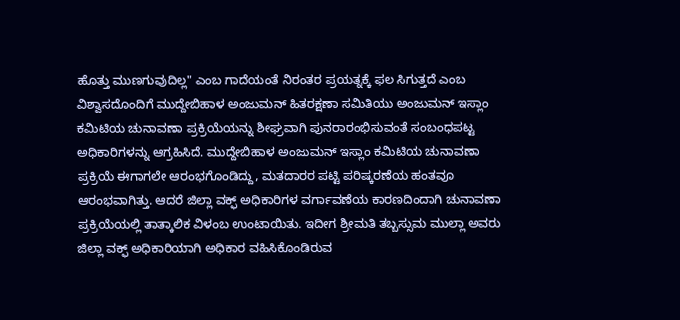ಹೊತ್ತು ಮುಣಗುವುದಿಲ್ಲ" ಎಂಬ ಗಾದೆಯಂತೆ ನಿರಂತರ ಪ್ರಯತ್ನಕ್ಕೆ ಫಲ ಸಿಗುತ್ತದೆ ಎಂಬ ವಿಶ್ವಾಸದೊಂದಿಗೆ ಮುದ್ದೇಬಿಹಾಳ ಅಂಜುಮನ್ ಹಿತರಕ್ಷಣಾ ಸಮಿತಿಯು ಅಂಜುಮನ್ ಇಸ್ಲಾಂ ಕಮಿಟಿಯ ಚುನಾವಣಾ ಪ್ರಕ್ರಿಯೆಯನ್ನು ಶೀಘ್ರವಾಗಿ ಪುನರಾರಂಭಿಸುವಂತೆ ಸಂಬಂಧಪಟ್ಟ ಅಧಿಕಾರಿಗಳನ್ನು ಆಗ್ರಹಿಸಿದೆ. ಮುದ್ದೇಬಿಹಾಳ ಅಂಜುಮನ್ ಇಸ್ಲಾಂ ಕಮಿಟಿಯ ಚುನಾವಣಾ ಪ್ರಕ್ರಿಯೆ ಈಗಾಗಲೇ ಆರಂಭಗೊಂಡಿದ್ದು, ಮತದಾರರ ಪಟ್ಟಿ ಪರಿಷ್ಕರಣೆಯ ಹಂತವೂ ಆರಂಭವಾಗಿತ್ತು. ಆದರೆ ಜಿಲ್ಲಾ ವಕ್ಫ್ ಅಧಿಕಾರಿಗಳ ವರ್ಗಾವಣೆಯ ಕಾರಣದಿಂದಾಗಿ ಚುನಾವಣಾ ಪ್ರಕ್ರಿಯೆಯಲ್ಲಿ ತಾತ್ಕಾಲಿಕ ವಿಳಂಬ ಉಂಟಾಯಿತು. ಇದೀಗ ಶ್ರೀಮತಿ ತಬ್ಬಸ್ಸುಮ ಮುಲ್ಲಾ ಅವರು ಜಿಲ್ಲಾ ವಕ್ಫ್ ಅಧಿಕಾರಿಯಾಗಿ ಅಧಿಕಾರ ವಹಿಸಿಕೊಂಡಿರುವ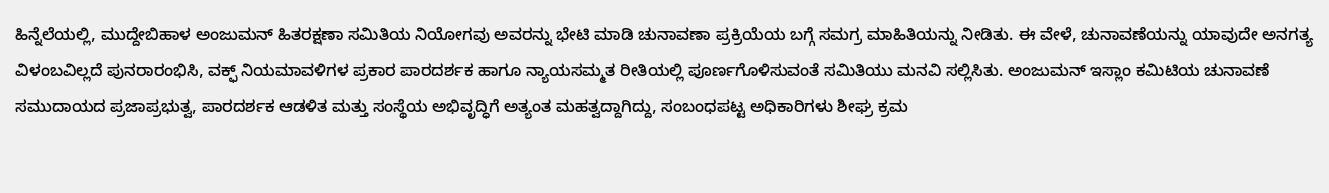ಹಿನ್ನೆಲೆಯಲ್ಲಿ, ಮುದ್ದೇಬಿಹಾಳ ಅಂಜುಮನ್ ಹಿತರಕ್ಷಣಾ ಸಮಿತಿಯ ನಿಯೋಗವು ಅವರನ್ನು ಭೇಟಿ ಮಾಡಿ ಚುನಾವಣಾ ಪ್ರಕ್ರಿಯೆಯ ಬಗ್ಗೆ ಸಮಗ್ರ ಮಾಹಿತಿಯನ್ನು ನೀಡಿತು. ಈ ವೇಳೆ, ಚುನಾವಣೆಯನ್ನು ಯಾವುದೇ ಅನಗತ್ಯ ವಿಳಂಬವಿಲ್ಲದೆ ಪುನರಾರಂಭಿಸಿ, ವಕ್ಫ್ ನಿಯಮಾವಳಿಗಳ ಪ್ರಕಾರ ಪಾರದರ್ಶಕ ಹಾಗೂ ನ್ಯಾಯಸಮ್ಮತ ರೀತಿಯಲ್ಲಿ ಪೂರ್ಣಗೊಳಿಸುವಂತೆ ಸಮಿತಿಯು ಮನವಿ ಸಲ್ಲಿಸಿತು. ಅಂಜುಮನ್ ಇಸ್ಲಾಂ ಕಮಿಟಿಯ ಚುನಾವಣೆ ಸಮುದಾಯದ ಪ್ರಜಾಪ್ರಭುತ್ವ, ಪಾರದರ್ಶಕ ಆಡಳಿತ ಮತ್ತು ಸಂಸ್ಥೆಯ ಅಭಿವೃದ್ಧಿಗೆ ಅತ್ಯಂತ ಮಹತ್ವದ್ದಾಗಿದ್ದು, ಸಂಬಂಧಪಟ್ಟ ಅಧಿಕಾರಿಗಳು ಶೀಘ್ರ ಕ್ರಮ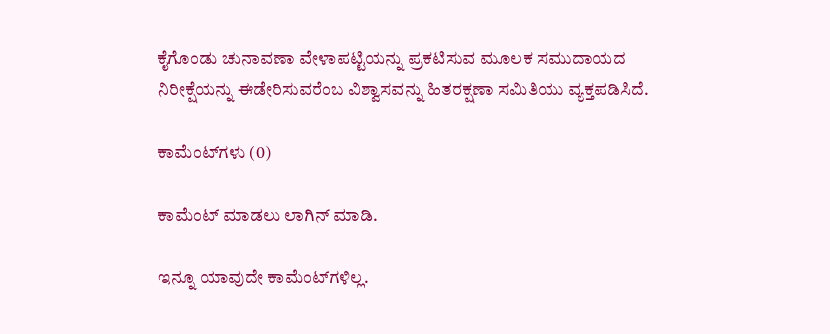ಕೈಗೊಂಡು ಚುನಾವಣಾ ವೇಳಾಪಟ್ಟಿಯನ್ನು ಪ್ರಕಟಿಸುವ ಮೂಲಕ ಸಮುದಾಯದ ನಿರೀಕ್ಷೆಯನ್ನು ಈಡೇರಿಸುವರೆಂಬ ವಿಶ್ವಾಸವನ್ನು ಹಿತರಕ್ಷಣಾ ಸಮಿತಿಯು ವ್ಯಕ್ತಪಡಿಸಿದೆ.

ಕಾಮೆಂಟ್‌ಗಳು (0)

ಕಾಮೆಂಟ್ ಮಾಡಲು ಲಾಗಿನ್ ಮಾಡಿ.

ಇನ್ನೂ ಯಾವುದೇ ಕಾಮೆಂಟ್‌ಗಳಿಲ್ಲ.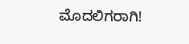ಮೊದಲಿಗರಾಗಿ!